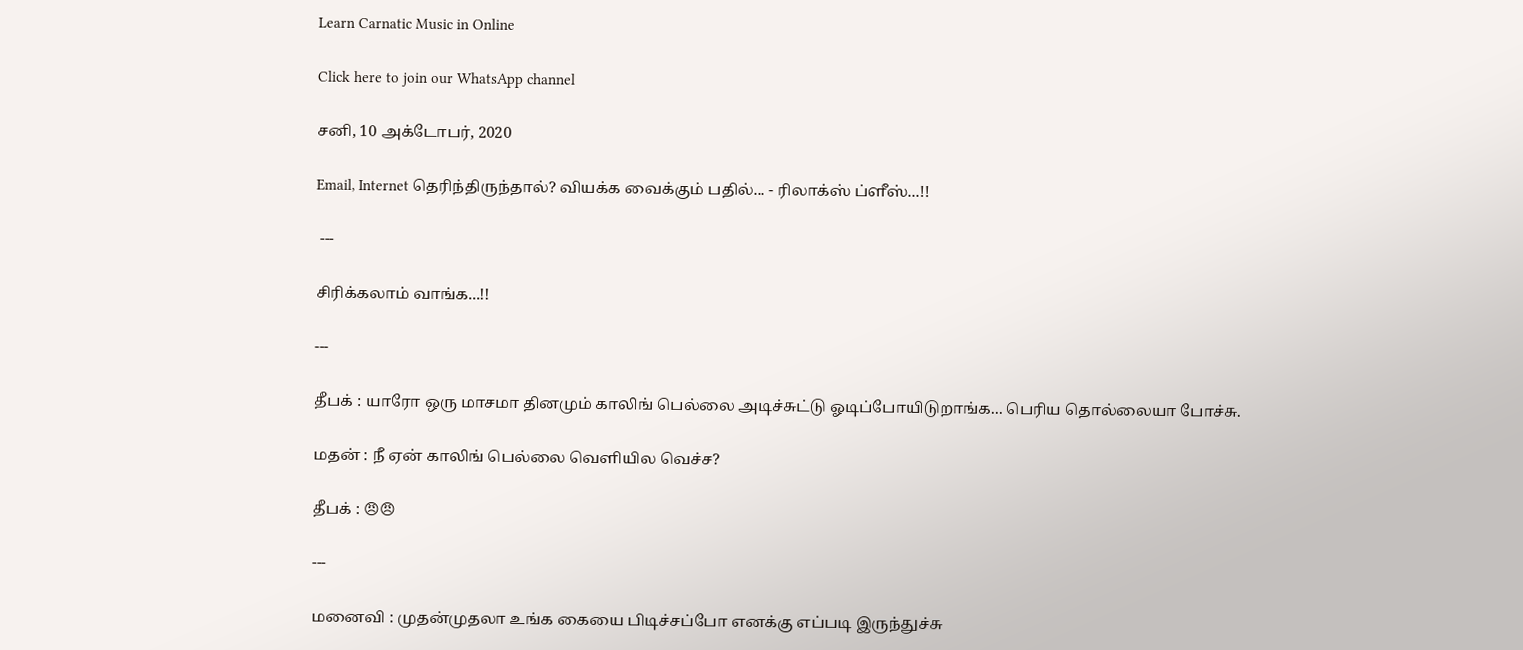Learn Carnatic Music in Online

Click here to join our WhatsApp channel

சனி, 10 அக்டோபர், 2020

Email, Internet தெரிந்திருந்தால்? வியக்க வைக்கும் பதில்... - ரிலாக்ஸ் ப்ளீஸ்...!!

 ---

சிரிக்கலாம் வாங்க...!!

---

தீபக் : யாரோ ஒரு மாசமா தினமும் காலிங் பெல்லை அடிச்சுட்டு ஓடிப்போயிடுறாங்க... பெரிய தொல்லையா போச்சு.

மதன் : நீ ஏன் காலிங் பெல்லை வெளியில வெச்ச?

தீபக் : 😠😠

---

மனைவி : முதன்முதலா உங்க கையை பிடிச்சப்போ எனக்கு எப்படி இருந்துச்சு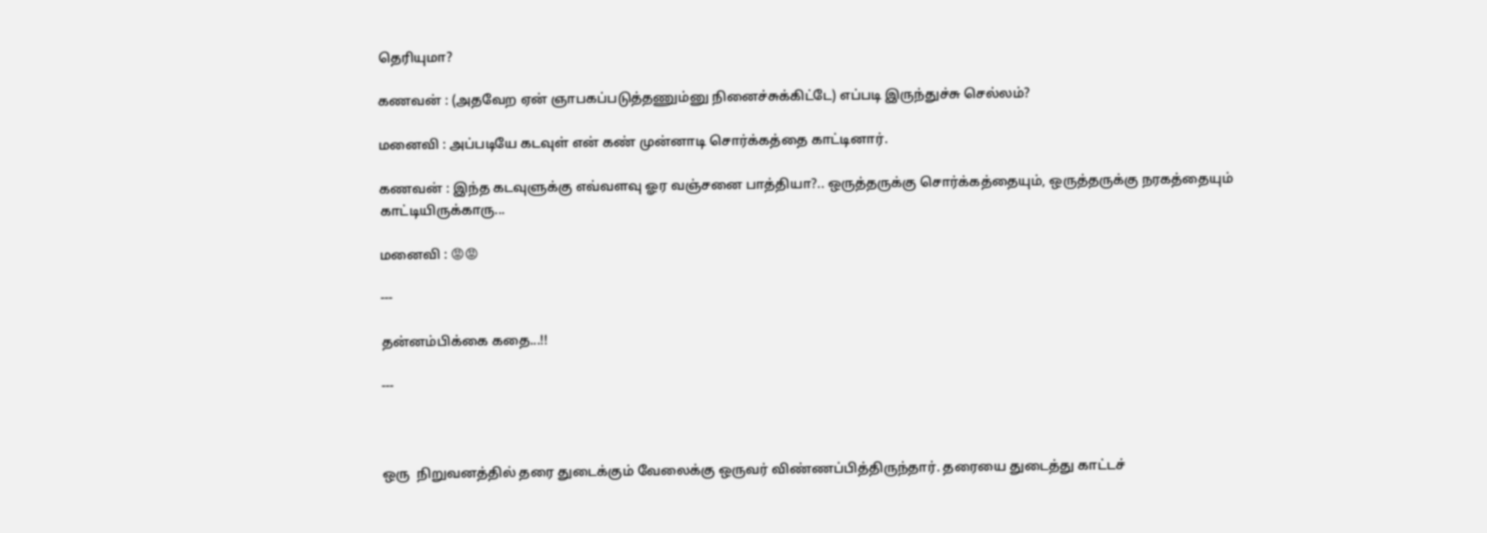தெரியுமா?

கணவன் : (அதவேற ஏன் ஞாபகப்படுத்தணும்னு நினைச்சுக்கிட்டே) எப்படி இருந்துச்சு செல்லம்?

மனைவி : அப்படியே கடவுள் என் கண் முன்னாடி சொர்க்கத்தை காட்டினார்.

கணவன் : இந்த கடவுளுக்கு எவ்வளவு ஓர வஞ்சனை பாத்தியா?.. ஒருத்தருக்கு சொர்க்கத்தையும், ஒருத்தருக்கு நரகத்தையும் காட்டியிருக்காரு...

மனைவி : 😡😡

---

தன்னம்பிக்கை கதை...!!

---



ஒரு  நிறுவனத்தில் தரை துடைக்கும் வேலைக்கு ஒருவர் விண்ணப்பித்திருந்தார். தரையை துடைத்து காட்டச்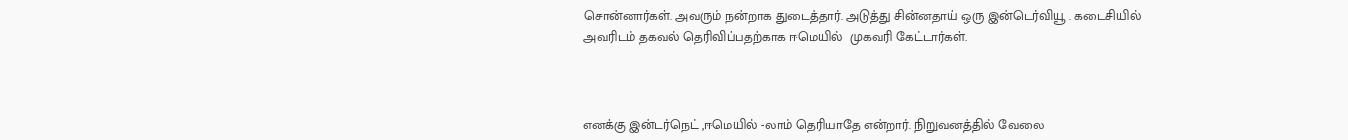சொன்னார்கள். அவரும் நன்றாக துடைத்தார். அடுத்து சின்னதாய் ஒரு இன்டெர்வியூ . கடைசியில் அவரிடம் தகவல் தெரிவிப்பதற்காக ஈமெயில்  முகவரி கேட்டார்கள்.



எனக்கு இன்டர்நெட் ,ஈமெயில் -லாம் தெரியாதே என்றார். நிறுவனத்தில் வேலை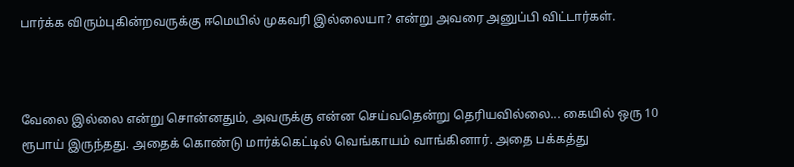பார்க்க விரும்புகின்றவருக்கு ஈமெயில் முகவரி இல்லையா? என்று அவரை அனுப்பி விட்டார்கள்.



வேலை இல்லை என்று சொன்னதும், அவருக்கு என்ன செய்வதென்று தெரியவில்லை... கையில் ஒரு 10 ரூபாய் இருந்தது. அதைக் கொண்டு மார்க்கெட்டில் வெங்காயம் வாங்கினார். அதை பக்கத்து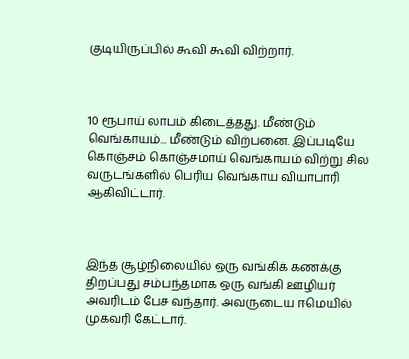குடியிருப்பில் கூவி கூவி விற்றார்.



10 ரூபாய் லாபம் கிடைத்தது. மீண்டும் வெங்காயம்... மீண்டும் விற்பனை. இப்படியே கொஞ்சம் கொஞ்சமாய் வெங்காயம் விற்று சில வருடங்களில் பெரிய வெங்காய வியாபாரி ஆகிவிட்டார்.



இந்த சூழ்நிலையில் ஒரு வங்கிக் கணக்கு திறப்பது சம்பந்தமாக ஒரு வங்கி ஊழியர் அவரிடம் பேச வந்தார். அவருடைய ஈமெயில்  முகவரி கேட்டார்.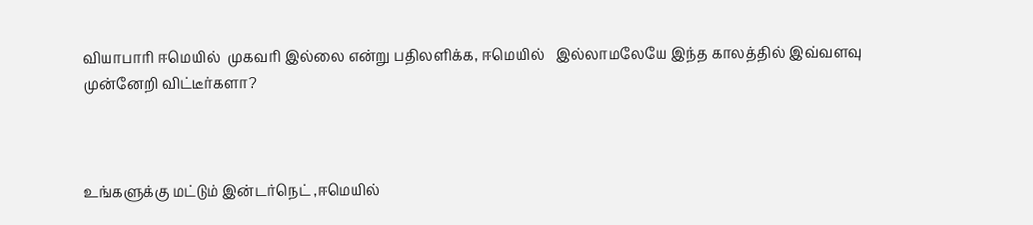வியாபாரி ஈமெயில்  முகவரி இல்லை என்று பதிலளிக்க, ஈமெயில்   இல்லாமலேயே இந்த காலத்தில் இவ்வளவு முன்னேறி விட்டீர்களா?



உங்களுக்கு மட்டும் இன்டர்நெட் ,ஈமெயில்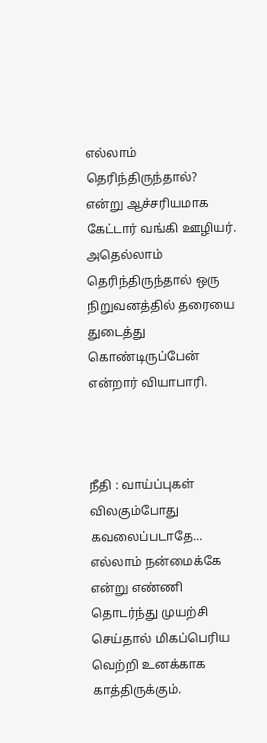எல்லாம் தெரிந்திருந்தால்? என்று ஆச்சரியமாக கேட்டார் வங்கி ஊழியர். அதெல்லாம் தெரிந்திருந்தால் ஒரு நிறுவனத்தில் தரையை துடைத்து கொண்டிருப்பேன் என்றார் வியாபாரி.



நீதி : வாய்ப்புகள் விலகும்போது கவலைப்படாதே... எல்லாம் நன்மைக்கே என்று எண்ணி தொடர்ந்து முயற்சி செய்தால் மிகப்பெரிய வெற்றி உனக்காக காத்திருக்கும்.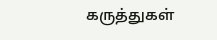கருத்துகள்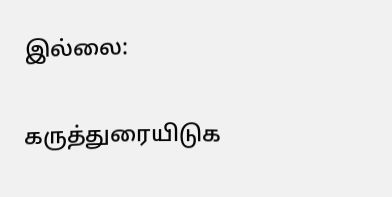இல்லை:

கருத்துரையிடுக